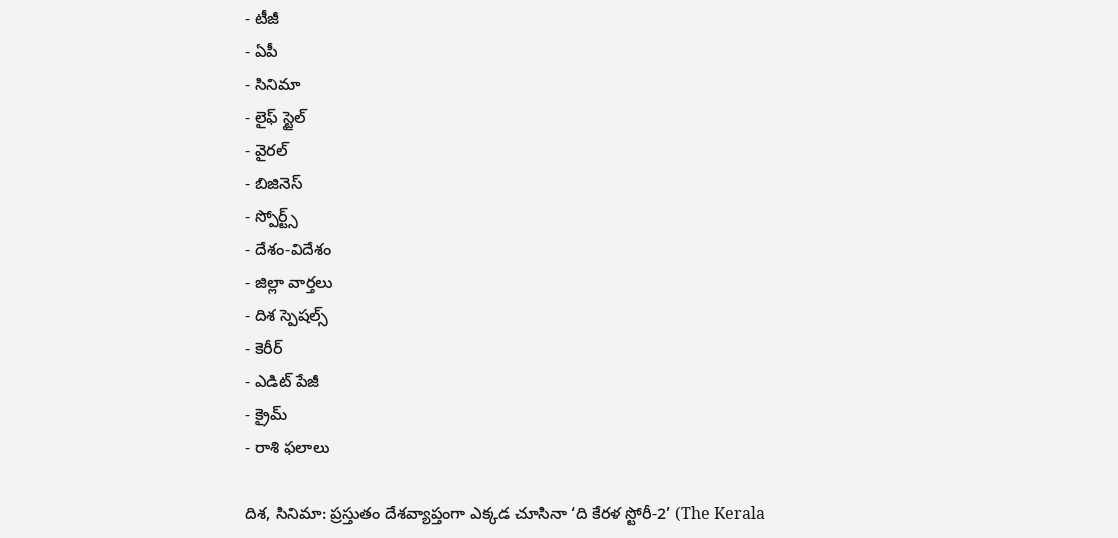- టీజీ
- ఏపీ
- సినిమా
- లైఫ్ స్టైల్
- వైరల్
- బిజినెస్
- స్పోర్ట్స్
- దేశం-విదేశం
- జిల్లా వార్తలు
- దిశ స్పెషల్స్
- కెరీర్
- ఎడిట్ పేజీ
- క్రైమ్
- రాశి ఫలాలు

దిశ, సినిమా: ప్రస్తుతం దేశవ్యాప్తంగా ఎక్కడ చూసినా ‘ది కేరళ స్టోరీ-2’ (The Kerala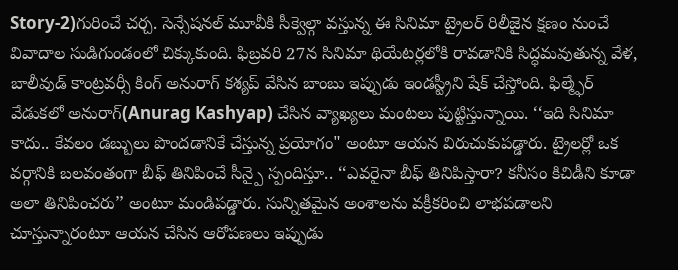Story-2)గురించే చర్చ. సెన్సేషనల్ మూవీకి సీక్వెల్గా వస్తున్న ఈ సినిమా ట్రైలర్ రిలీజైన క్షణం నుంచే వివాదాల సుడిగుండంలో చిక్కుకుంది. ఫిబ్రవరి 27న సినిమా థియేటర్లలోకి రావడానికి సిద్ధమవుతున్న వేళ, బాలీవుడ్ కాంట్రవర్సీ కింగ్ అనురాగ్ కశ్యప్ వేసిన బాంబు ఇప్పుడు ఇండస్ట్రీని షేక్ చేస్తోంది. ఫిల్మ్ఫేర్ వేడుకలో అనురాగ్(Anurag Kashyap) చేసిన వ్యాఖ్యలు మంటలు పుట్టిస్తున్నాయి. ‘‘ఇది సినిమా కాదు.. కేవలం డబ్బులు పొందడానికే చేస్తున్న ప్రయోగం" అంటూ ఆయన విరుచుకుపడ్డారు. ట్రైలర్లో ఒక వర్గానికి బలవంతంగా బీఫ్ తినిపించే సీన్పై స్పందిస్తూ.. ‘‘ఎవరైనా బీఫ్ తినిపిస్తారా? కనీసం కిచిడీని కూడా అలా తినిపించరు’’ అంటూ మండిపడ్డారు. సున్నితమైన అంశాలను వక్రీకరించి లాభపడాలని చూస్తున్నారంటూ ఆయన చేసిన ఆరోపణలు ఇప్పుడు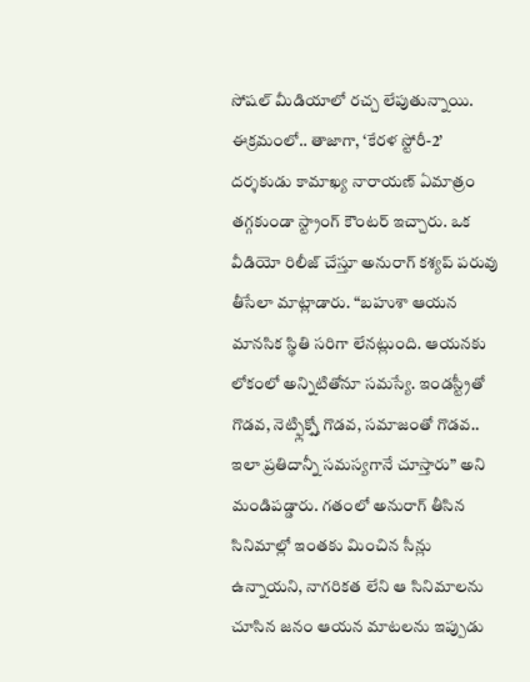సోషల్ మీడియాలో రచ్చ లేపుతున్నాయి.
ఈక్రమంలో.. తాజాగా, ‘కేరళ స్టోరీ-2’ దర్శకుడు కామాఖ్య నారాయణ్ ఏమాత్రం తగ్గకుండా స్ట్రాంగ్ కౌంటర్ ఇచ్చారు. ఒక వీడియో రిలీజ్ చేస్తూ అనురాగ్ కశ్యప్ పరువు తీసేలా మాట్లాడారు. ‘‘బహుశా ఆయన మానసిక స్థితి సరిగా లేనట్లుంది. ఆయనకు లోకంలో అన్నిటితోనూ సమస్యే. ఇండస్ట్రీతో గొడవ, నెట్ఫ్లిక్స్తో గొడవ, సమాజంతో గొడవ.. ఇలా ప్రతిదాన్నీ సమస్యగానే చూస్తారు’’ అని మండిపడ్డారు. గతంలో అనురాగ్ తీసిన సినిమాల్లో ఇంతకు మించిన సీన్లు ఉన్నాయని, నాగరికత లేని ఆ సినిమాలను చూసిన జనం ఆయన మాటలను ఇప్పుడు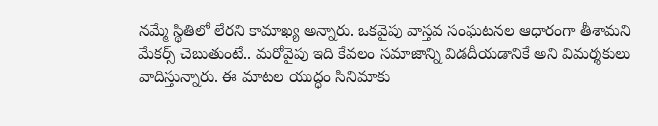నమ్మే స్థితిలో లేరని కామాఖ్య అన్నారు. ఒకవైపు వాస్తవ సంఘటనల ఆధారంగా తీశామని మేకర్స్ చెబుతుంటే.. మరోవైపు ఇది కేవలం సమాజాన్ని విడదీయడానికే అని విమర్శకులు వాదిస్తున్నారు. ఈ మాటల యుద్ధం సినిమాకు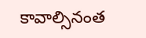కావాల్సినంత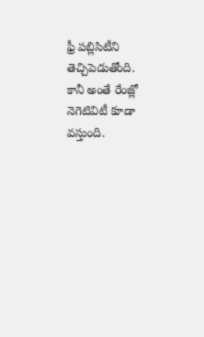ఫ్రీ పబ్లిసిటీని తెచ్చిపెడుతోంది. కానీ అంతే రేంజ్లో నెగెటివిటీ కూడా వస్తుంది.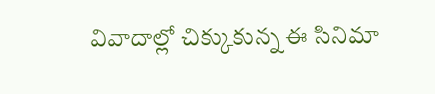వివాదాల్లో చిక్కుకున్న ఈ సినిమా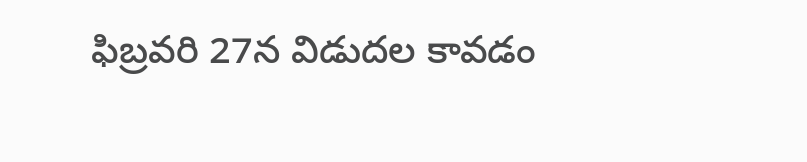ఫిబ్రవరి 27న విడుదల కావడం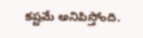కష్టమే అనిపిస్తోంది.